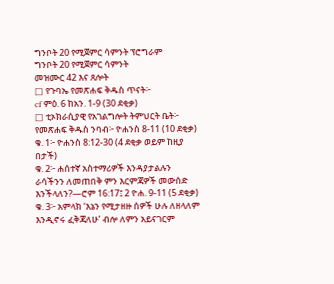ግንቦት 20 የሚጀምር ሳምንት ፕሮግራም
ግንቦት 20 የሚጀምር ሳምንት
መዝሙር 42 እና ጸሎት
□ የጉባኤ የመጽሐፍ ቅዱስ ጥናት፦
cf ምዕ. 6 ከአን. 1-9 (30 ደቂቃ)
□ ቲኦክራሲያዊ የአገልግሎት ትምህርት ቤት፦
የመጽሐፍ ቅዱስ ንባብ፦ ዮሐንስ 8-11 (10 ደቂቃ)
ቁ. 1፦ ዮሐንስ 8:12-30 (4 ደቂቃ ወይም ከዚያ በታች)
ቁ. 2፦ ሐሰተኛ አስተማሪዎች እንዳያታልሉን ራሳችንን ለመጠበቅ ምን እርምጃዎች መውሰድ እንችላለን?—ሮም 16:17፤ 2 ዮሐ. 9-11 (5 ደቂቃ)
ቁ. 3፦ አምላክ ‘እኔን የሚታዘዙ ሰዎች ሁሉ ለዘላለም እንዲኖሩ ፈቅጃለሁ’ ብሎ ለምን አይናገርም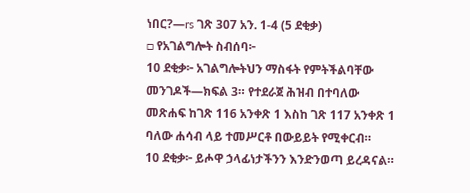ነበር?—rs ገጽ 307 አን. 1-4 (5 ደቂቃ)
□ የአገልግሎት ስብሰባ፦
10 ደቂቃ፦ አገልግሎትህን ማስፋት የምትችልባቸው መንገዶች—ክፍል 3። የተደራጀ ሕዝብ በተባለው መጽሐፍ ከገጽ 116 አንቀጽ 1 እስከ ገጽ 117 አንቀጽ 1 ባለው ሐሳብ ላይ ተመሥርቶ በውይይት የሚቀርብ።
10 ደቂቃ፦ ይሖዋ ኃላፊነታችንን እንድንወጣ ይረዳናል።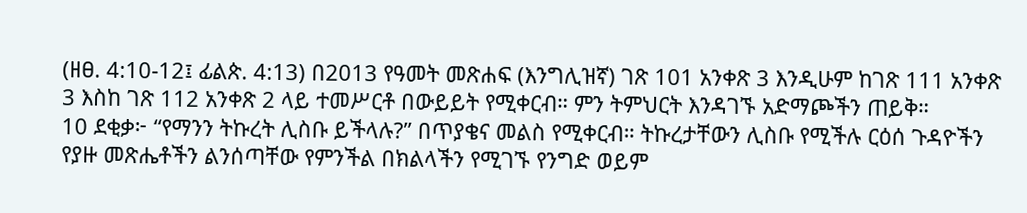(ዘፀ. 4:10-12፤ ፊልጵ. 4:13) በ2013 የዓመት መጽሐፍ (እንግሊዝኛ) ገጽ 101 አንቀጽ 3 እንዲሁም ከገጽ 111 አንቀጽ 3 እስከ ገጽ 112 አንቀጽ 2 ላይ ተመሥርቶ በውይይት የሚቀርብ። ምን ትምህርት እንዳገኙ አድማጮችን ጠይቅ።
10 ደቂቃ፦ “የማንን ትኩረት ሊስቡ ይችላሉ?” በጥያቄና መልስ የሚቀርብ። ትኩረታቸውን ሊስቡ የሚችሉ ርዕሰ ጉዳዮችን የያዙ መጽሔቶችን ልንሰጣቸው የምንችል በክልላችን የሚገኙ የንግድ ወይም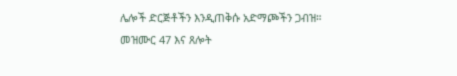ሌሎች ድርጅቶችን እንዲጠቅሱ አድማጮችን ጋብዝ።
መዝሙር 47 እና ጸሎት